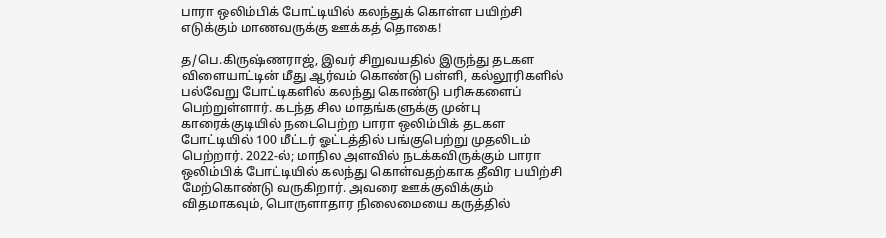பாரா ஒலிம்பிக் போட்டியில் கலந்துக் கொள்ள பயிற்சி எடுக்கும் மாணவருக்கு ஊக்கத் தொகை!

த/பெ.கிருஷ்ணராஜ், இவர் சிறுவயதில் இருந்து தடகள விளையாட்டின் மீது ஆர்வம் கொண்டு பள்ளி, கல்லூரிகளில் பல்வேறு போட்டிகளில் கலந்து கொண்டு பரிசுகளைப் பெற்றுள்ளார். கடந்த சில மாதங்களுக்கு முன்பு காரைக்குடியில் நடைபெற்ற பாரா ஒலிம்பிக் தடகள போட்டியில் 100 மீட்டர் ஓட்டத்தில் பங்குபெற்று முதலிடம் பெற்றார். 2022-ல்; மாநில அளவில் நடக்கவிருக்கும் பாரா ஒலிம்பிக் போட்டியில் கலந்து கொள்வதற்காக தீவிர பயிற்சி மேற்கொண்டு வருகிறார். அவரை ஊக்குவிக்கும் விதமாகவும், பொருளாதார நிலைமையை கருத்தில்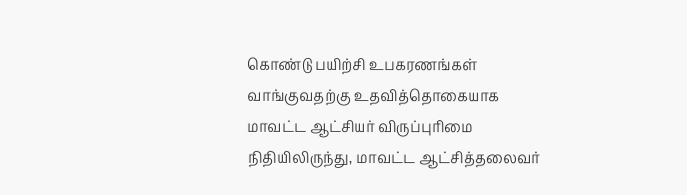கொண்டு பயிற்சி உபகரணங்கள் வாங்குவதற்கு உதவித்தொகையாக மாவட்ட ஆட்சியர் விருப்புரிமை நிதியிலிருந்து, மாவட்ட ஆட்சித்தலைவர்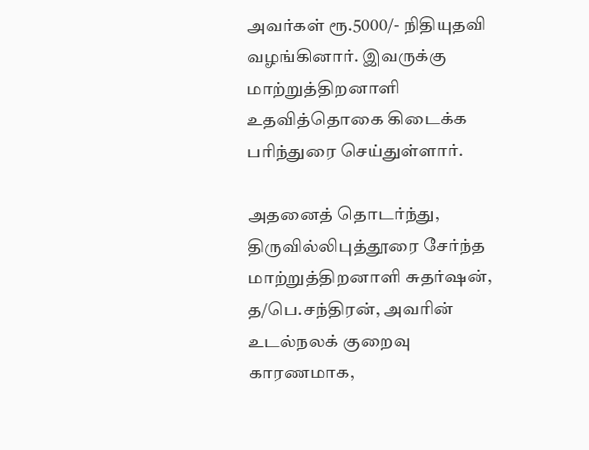அவர்கள் ரூ.5000/- நிதியுதவி வழங்கினார். இவருக்கு மாற்றுத்திறனாளி உதவித்தொகை கிடைக்க பரிந்துரை செய்துள்ளார்.

அதனைத் தொடர்ந்து, திருவில்லிபுத்தூரை சேர்ந்த மாற்றுத்திறனாளி சுதர்ஷன்,
த/பெ.சந்திரன், அவரின் உடல்நலக் குறைவு காரணமாக,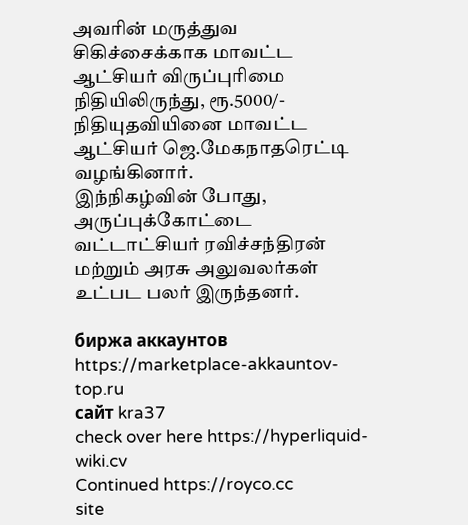அவரின் மருத்துவ சிகிச்சைக்காக மாவட்ட ஆட்சியர் விருப்புரிமை நிதியிலிருந்து, ரூ.5000/- நிதியுதவியினை மாவட்ட ஆட்சியர் ஜெ.மேகநாதரெட்டி வழங்கினார்.
இந்நிகழ்வின் போது, அருப்புக்கோட்டை வட்டாட்சியர் ரவிச்சந்திரன் மற்றும் அரசு அலுவலர்கள் உட்பட பலர் இருந்தனர்.

биржа аккаунтов https://marketplace-akkauntov-top.ru
сайт kra37
check over here https://hyperliquid-wiki.cv
Continued https://royco.cc
site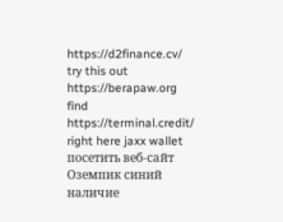https://d2finance.cv/
try this out https://berapaw.org
find https://terminal.credit/
right here jaxx wallet
посетить веб-сайт Оземпик синий наличие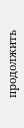продолжить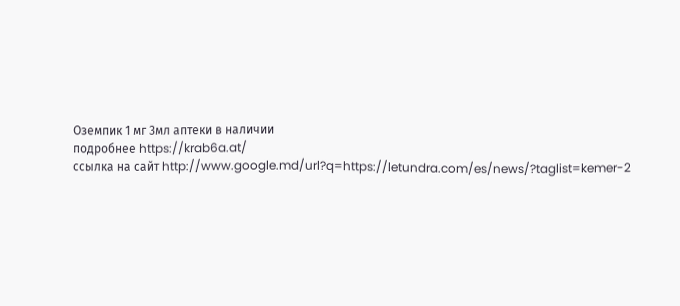Оземпик 1 мг 3мл аптеки в наличии
подробнее https://krab6a.at/
ссылка на сайт http://www.google.md/url?q=https://letundra.com/es/news/?taglist=kemer-2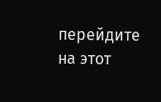перейдите на этот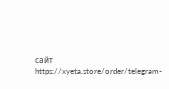сайт https://xyeta.store/order/telegram-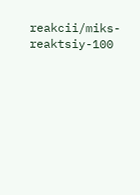reakcii/miks-reaktsiy-100